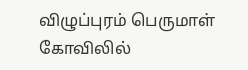விழுப்புரம் பெருமாள் கோவிலில்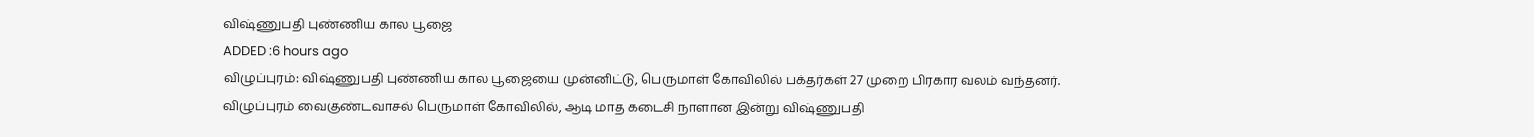விஷ்ணுபதி புண்ணிய கால பூஜை
ADDED :6 hours ago
விழுப்புரம்: விஷ்ணுபதி புண்ணிய கால பூஜையை முன்னிட்டு, பெருமாள் கோவிலில் பக்தர்கள் 27 முறை பிரகார வலம் வந்தனர்.
விழுப்புரம் வைகுண்டவாசல் பெருமாள் கோவிலில், ஆடி மாத கடைசி நாளான இன்று விஷ்ணுபதி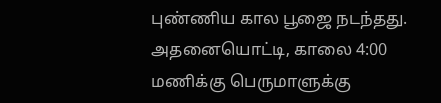புண்ணிய கால பூஜை நடந்தது. அதனையொட்டி, காலை 4:00 மணிக்கு பெருமாளுக்கு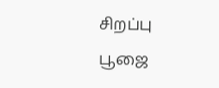சிறப்பு பூஜை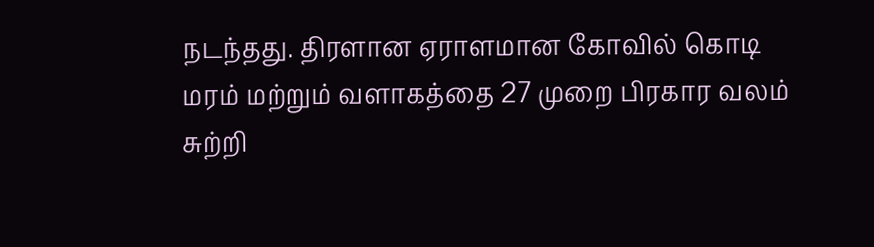நடந்தது. திரளான ஏராளமான கோவில் கொடி மரம் மற்றும் வளாகத்தை 27 முறை பிரகார வலம் சுற்றி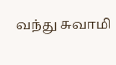வந்து சுவாமி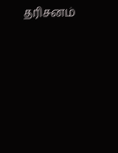தரிசனம்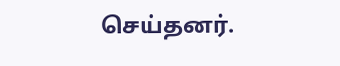செய்தனர்.